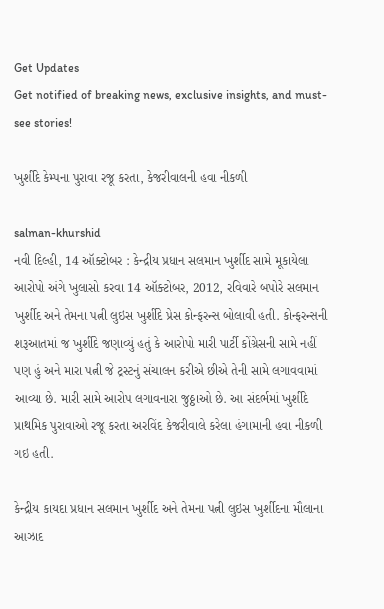Get Updates
Get notified of breaking news, exclusive insights, and must-see stories!

ખુર્શીદે કેમ્પના પુરાવા રજૂ કરતા, કેજરીવાલની હવા નીકળી

salman-khurshid
નવી દિલ્હી, 14 ઑક્ટોબર : કેન્દ્રીય પ્રધાન સલમાન ખુર્શીદ સામે મૂકાયેલા આરોપો અંગે ખુલાસો કરવા 14 ઑક્ટોબર, 2012, રવિવારે બપોરે સલમાન ખુર્શીદ અને તેમના પત્ની લુઇસ ખુર્શીદે પ્રેસ કોન્ફરન્સ બોલાવી હતી. કોન્ફરન્સની શરૂઆતમાં જ ખુર્શીદે જણાવ્યું હતું કે આરોપો મારી પાર્ટી કોંગ્રેસની સામે નહીં પણ હું અને મારા પત્ની જે ટ્રસ્ટનું સંચાલન કરીએ છીએ તેની સામે લગાવવામાં આવ્યા છે. મારી સામે આરોપ લગાવનારા જુઠ્ઠાઓ છે. આ સંદર્ભમાં ખુર્શીદે પ્રાથમિક પુરાવાઓ રજૂ કરતા અરવિંદ કેજરીવાલે કરેલા હંગામાની હવા નીકળી ગઇ હતી.

કેન્દ્રીય કાયદા પ્રધાન સલમાન ખુર્શીદ અને તેમના પત્ની લુઇસ ખુર્શીદના મૌલાના આઝાદ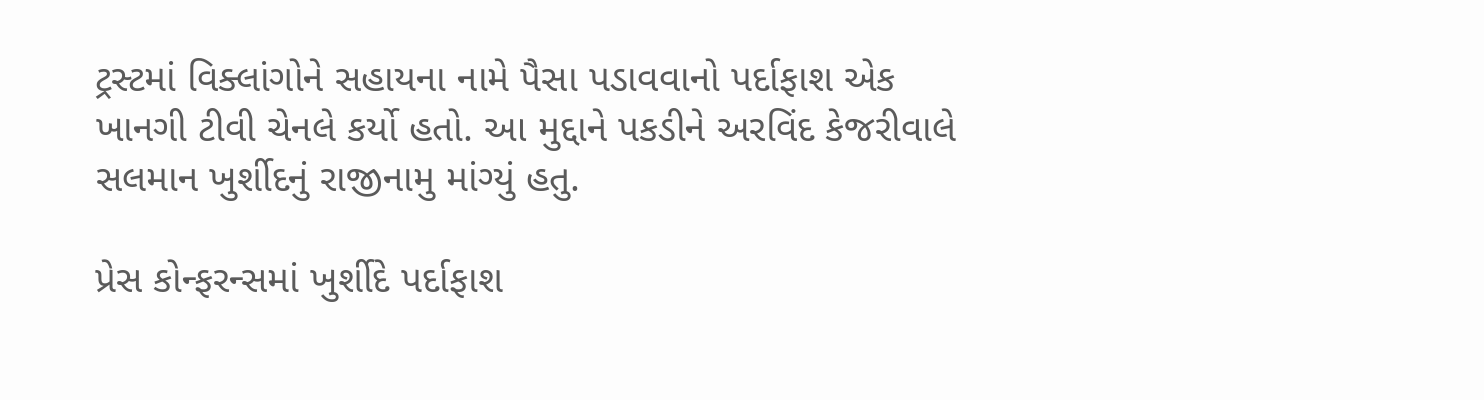ટ્રસ્ટમાં વિક્લાંગોને સહાયના નામે પૈસા પડાવવાનો પર્દાફાશ એક ખાનગી ટીવી ચેનલે કર્યો હતો. આ મુદ્દાને પકડીને અરવિંદ કેજરીવાલે સલમાન ખુર્શીદનું રાજીનામુ માંગ્યું હતુ.

પ્રેસ કોન્ફરન્સમાં ખુર્શીદે પર્દાફાશ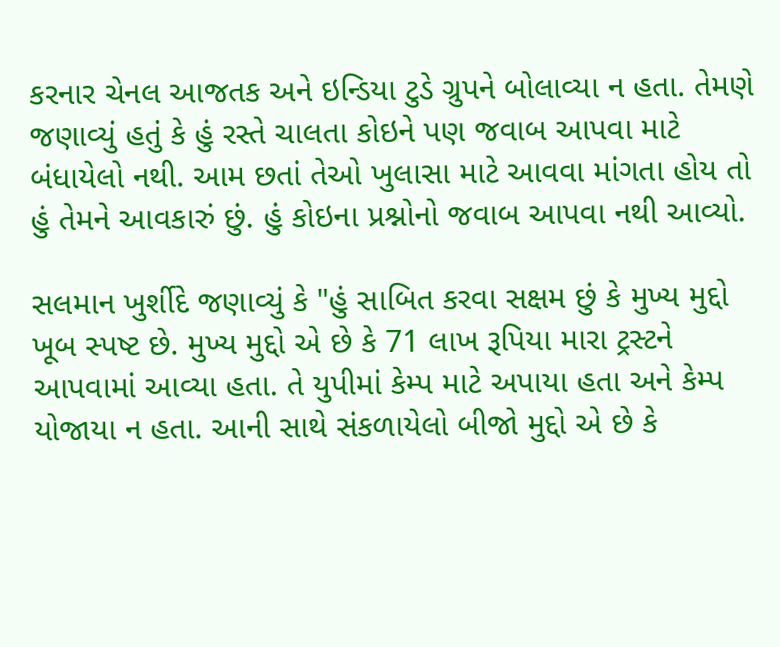કરનાર ચેનલ આજતક અને ઇન્ડિયા ટુડે ગ્રુપને બોલાવ્યા ન હતા. તેમણે જણાવ્યું હતું કે હું રસ્તે ચાલતા કોઇને પણ જવાબ આપવા માટે બંધાયેલો નથી. આમ છતાં તેઓ ખુલાસા માટે આવવા માંગતા હોય તો હું તેમને આવકારું છું. હું કોઇના પ્રશ્નોનો જવાબ આપવા નથી આવ્યો.

સલમાન ખુર્શીદે જણાવ્યું કે "હું સાબિત કરવા સક્ષમ છું કે મુખ્ય મુદ્દો ખૂબ સ્પષ્ટ છે. મુખ્ય મુદ્દો એ છે કે 71 લાખ રૂપિયા મારા ટ્રસ્ટને આપવામાં આવ્યા હતા. તે યુપીમાં કેમ્પ માટે અપાયા હતા અને કેમ્પ યોજાયા ન હતા. આની સાથે સંકળાયેલો બીજો મુદ્દો એ છે કે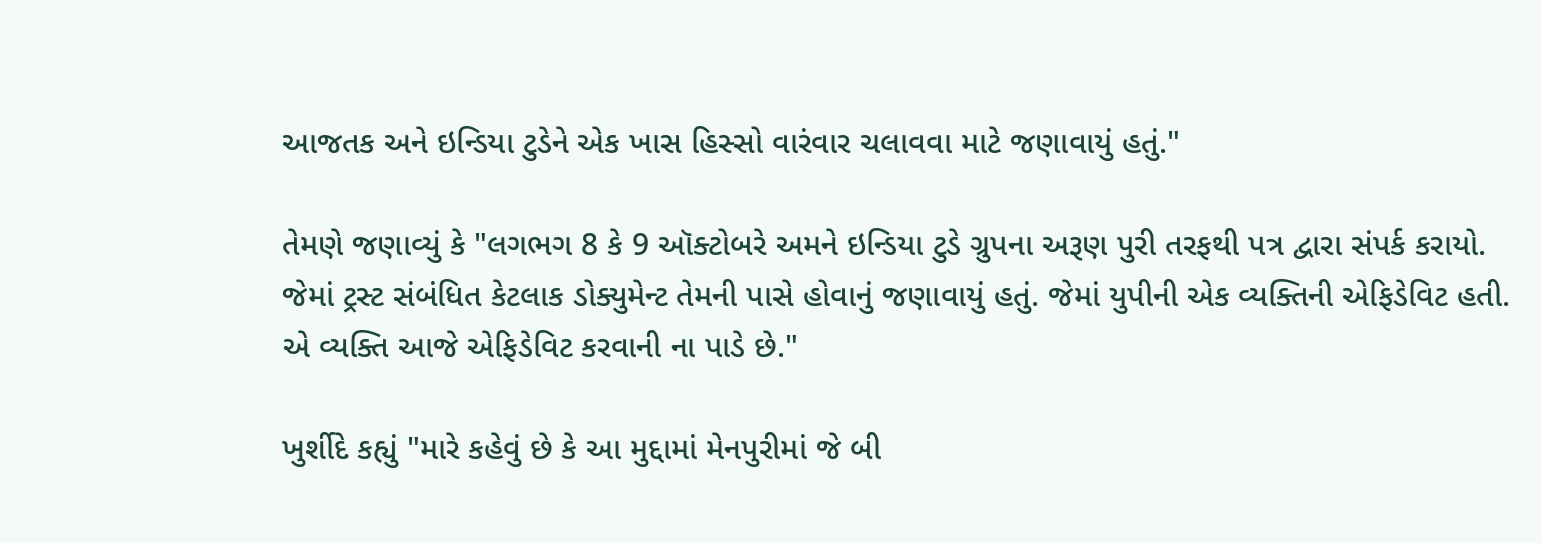આજતક અને ઇન્ડિયા ટુડેને એક ખાસ હિસ્સો વારંવાર ચલાવવા માટે જણાવાયું હતું."

તેમણે જણાવ્યું કે "લગભગ 8 કે 9 ઑક્ટોબરે અમને ઇન્ડિયા ટુડે ગ્રુપના અરૂણ પુરી તરફથી પત્ર દ્વારા સંપર્ક કરાયો. જેમાં ટ્રસ્ટ સંબંધિત કેટલાક ડોક્યુમેન્ટ તેમની પાસે હોવાનું જણાવાયું હતું. જેમાં યુપીની એક વ્યક્તિની એફિડેવિટ હતી. એ વ્યક્તિ આજે એફિડેવિટ કરવાની ના પાડે છે."

ખુર્શીદે કહ્યું "મારે કહેવું છે કે આ મુદ્દામાં મેનપુરીમાં જે બી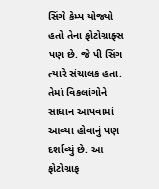સિંગે કેમ્પ યોજ્યો હતો તેના ફોટોગ્રાફ્સ પણ છે. જે પી સિંગ ત્યારે સંચાલક હતા. તેમાં વિકલાંગોને સાધાન આપવામાં આવ્યા હોવાનું પણ દર્શાવ્યું છે. આ ફોટોગ્રાફ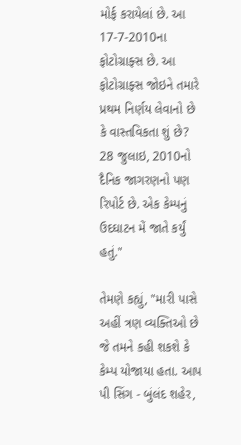મોર્ફ કરાયેલાં છે. આ 17-7-2010ના ફોટોગ્રાફ્સ છે. આ ફોટોગ્રાફ્સ જોઇને તમારે પ્રથમ નિર્ણય લેવાનો છે કે વાસ્તવિકતા શું છે? 28 જુલાઇ, 2010નો દૈનિક જાગરણનો પણ રિપોર્ટ છે. એક કેમ્પનું ઉદઘાટન મેં જાતે કર્યું હતું."

તેમણે કહ્યું, "મારી પાસે અહીં ત્રણ વ્યક્તિઓ છે જે તમને કહી શકશે કે કેમ્પ યોજાયા હતા. આપ પી સિંગ - બુંલંદ શહેર,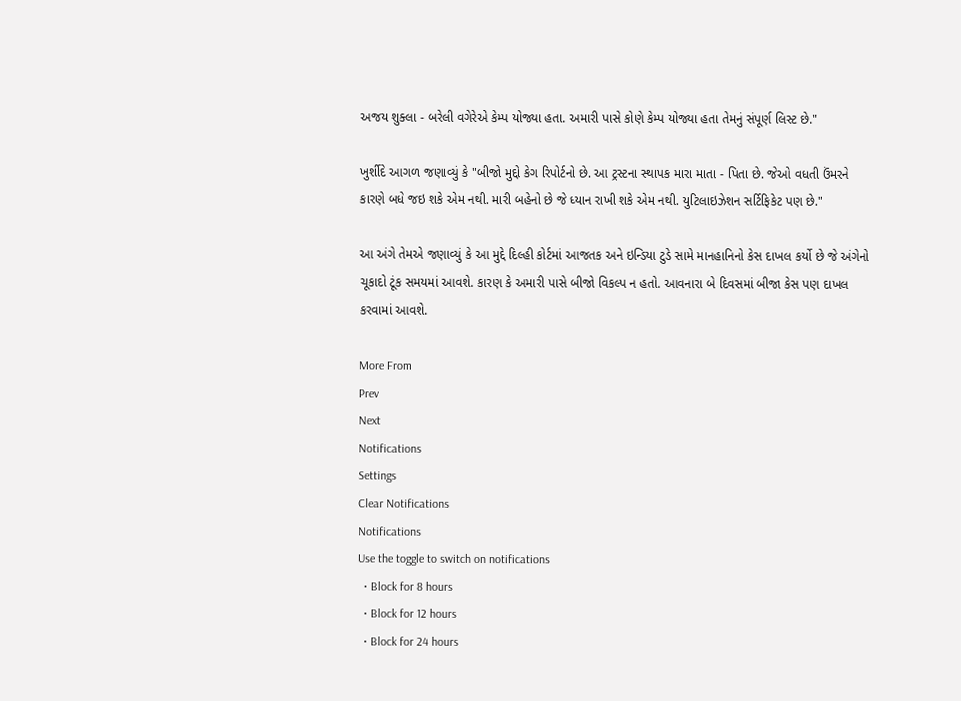અજય શુક્લા - બરેલી વગેરેએ કેમ્પ યોજ્યા હતા. અમારી પાસે કોણે કેમ્પ યોજ્યા હતા તેમનું સંપૂર્ણ લિસ્ટ છે."

ખુર્શીદે આગળ જણાવ્યું કે "બીજો મુદ્દો કેગ રિપોર્ટનો છે. આ ટ્રસ્ટના સ્થાપક મારા માતા - પિતા છે. જેઓ વધતી ઉંમરને કારણે બધે જઇ શકે એમ નથી. મારી બહેનો છે જે ધ્યાન રાખી શકે એમ નથી. યુટિલાઇઝેશન સર્ટિફિકેટ પણ છે."

આ અંગે તેમએ જણાવ્યું કે આ મુદ્દે દિલ્હી કોર્ટમાં આજતક અને ઇન્ડિયા ટુડે સામે માનહાનિનો કેસ દાખલ કર્યો છે જે અંગેનો ચૂકાદો ટૂંક સમયમાં આવશે. કારણ કે અમારી પાસે બીજો વિકલ્પ ન હતો. આવનારા બે દિવસમાં બીજા કેસ પણ દાખલ કરવામાં આવશે.

More From
Prev
Next
Notifications
Settings
Clear Notifications
Notifications
Use the toggle to switch on notifications
  • Block for 8 hours
  • Block for 12 hours
  • Block for 24 hours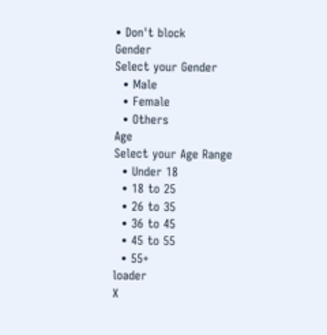• Don't block
Gender
Select your Gender
  • Male
  • Female
  • Others
Age
Select your Age Range
  • Under 18
  • 18 to 25
  • 26 to 35
  • 36 to 45
  • 45 to 55
  • 55+
loader
X